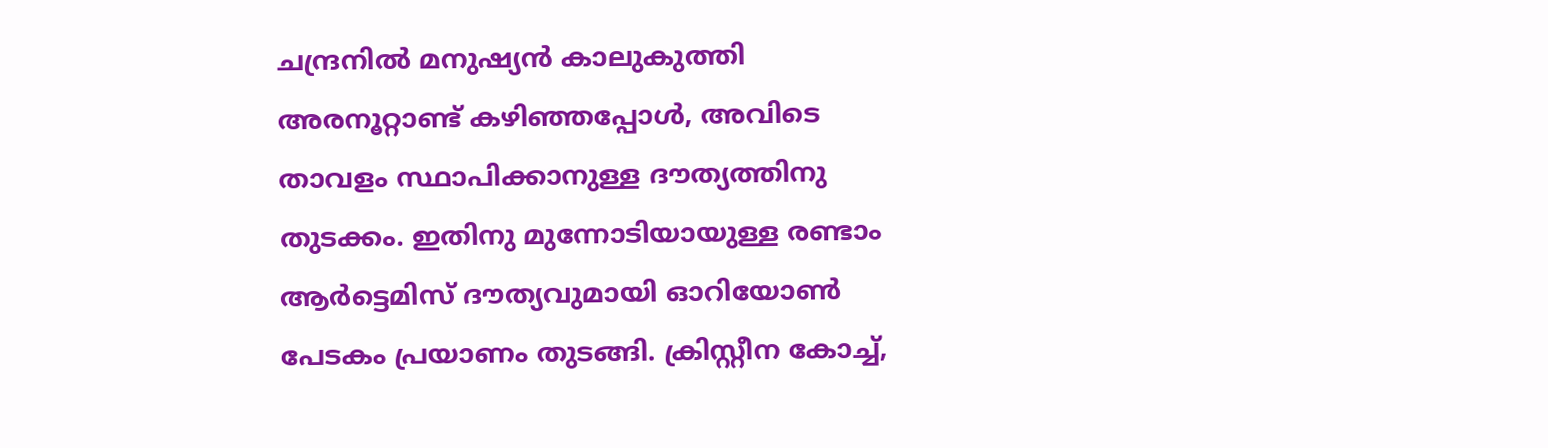ചന്ദ്രനിൽ മനുഷ്യൻ കാലുകുത്തി അരനൂറ്റാണ്ട് കഴിഞ്ഞപ്പോൾ, അവിടെ താവളം സ്ഥാപിക്കാനുള്ള ദൗത്യത്തിനു തുടക്കം. ഇതിനു മുന്നോടിയായുള്ള രണ്ടാം ആർട്ടെമിസ് ദൗത്യവുമായി ഓറിയോൺ പേടകം പ്രയാണം തുടങ്ങി. ക്രിസ്റ്റീന കോച്ച്,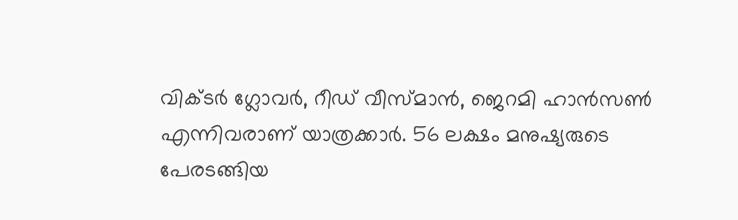വിക്ടർ ഗ്ലോവർ, റീഡ് വീസ്മാൻ, ജെറമി ഹാൻസൺ എന്നിവരാണ് യാത്രക്കാർ. 56 ലക്ഷം മനുഷ്യരുടെ പേരടങ്ങിയ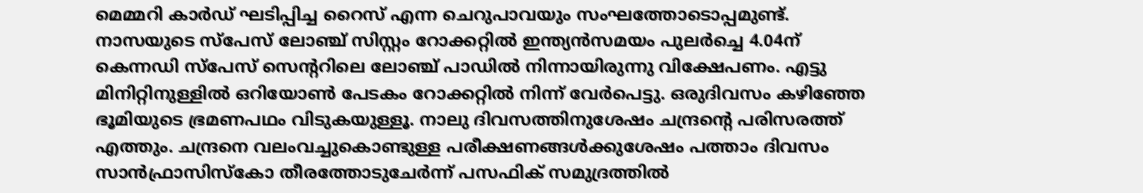മെമ്മറി കാർഡ് ഘടിപ്പിച്ച റൈസ് എന്ന ചെറുപാവയും സംഘത്തോടൊപ്പമുണ്ട്.
നാസയുടെ സ്പേസ് ലോഞ്ച് സിസ്റ്റം റോക്കറ്റിൽ ഇന്ത്യൻസമയം പുലർച്ചെ 4.04ന് കെന്നഡി സ്പേസ് സെന്ററിലെ ലോഞ്ച് പാഡിൽ നിന്നായിരുന്നു വിക്ഷേപണം. എട്ടു മിനിറ്റിനുള്ളിൽ ഒറിയോൺ പേടകം റോക്കറ്റിൽ നിന്ന് വേർപെട്ടു. ഒരുദിവസം കഴിഞ്ഞേ ഭൂമിയുടെ ഭ്രമണപഥം വിടുകയുള്ളൂ. നാലു ദിവസത്തിനുശേഷം ചന്ദ്രന്റെ പരിസരത്ത് എത്തും. ചന്ദ്രനെ വലംവച്ചുകൊണ്ടുള്ള പരീക്ഷണങ്ങൾക്കുശേഷം പത്താം ദിവസം സാൻഫ്രാസിസ്കോ തീരത്തോടുചേർന്ന് പസഫിക് സമുദ്രത്തിൽ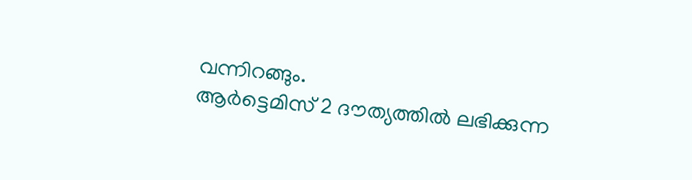വന്നിറങ്ങും.
ആർട്ടെമിസ് 2 ദൗത്യത്തിൽ ലഭിക്കുന്ന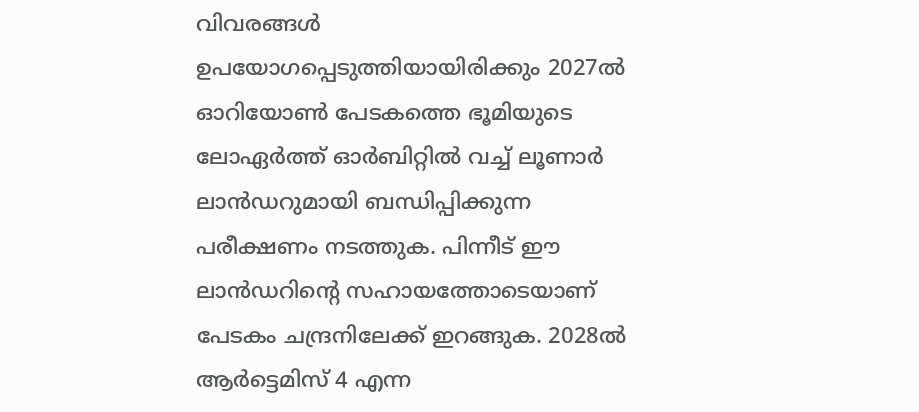വിവരങ്ങൾ ഉപയോഗപ്പെടുത്തിയായിരിക്കും 2027ൽ ഓറിയോൺ പേടകത്തെ ഭൂമിയുടെ ലോഏർത്ത് ഓർബിറ്റിൽ വച്ച് ലൂണാർ ലാൻഡറുമായി ബന്ധിപ്പിക്കുന്ന പരീക്ഷണം നടത്തുക. പിന്നീട് ഈ ലാൻഡറിന്റെ സഹായത്തോടെയാണ് പേടകം ചന്ദ്രനിലേക്ക് ഇറങ്ങുക. 2028ൽ ആർട്ടെമിസ് 4 എന്ന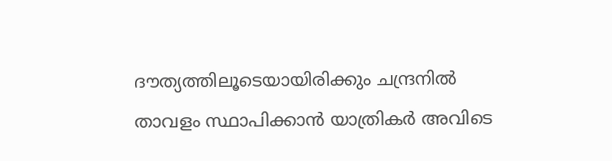ദൗത്യത്തിലൂടെയായിരിക്കും ചന്ദ്രനിൽ താവളം സ്ഥാപിക്കാൻ യാത്രികർ അവിടെ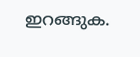ഇറങ്ങുക.